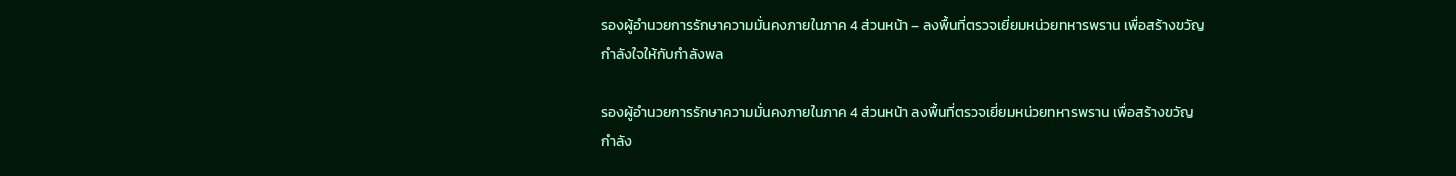รองผู้อำนวยการรักษาความมั่นคงภายในภาค 4 ส่วนหน้า – ลงพื้นที่ตรวจเยี่ยมหน่วยทหารพราน เพื่อสร้างขวัญกำลังใจให้กับกำลังพล

รองผู้อำนวยการรักษาความมั่นคงภายในภาค 4 ส่วนหน้า ลงพื้นที่ตรวจเยี่ยมหน่วยทหารพราน เพื่อสร้างขวัญกำลัง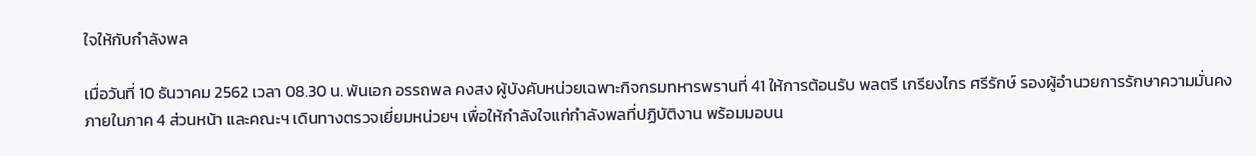ใจให้กับกำลังพล

เมื่อวันที่ 10 ธันวาคม 2562 เวลา 08.30 น. พันเอก อรรถพล คงสง ผู้บังคับหน่วยเฉพาะกิจกรมทหารพรานที่ 41 ให้การต้อนรับ พลตรี เกรียงไกร ศรีรักษ์ รองผู้อำนวยการรักษาความมั่นคงภายในภาค 4 ส่วนหน้า และคณะฯ เดินทางตรวจเยี่ยมหน่วยฯ เพื่อให้กำลังใจแก่กำลังพลที่ปฏิบัติงาน พร้อมมอบน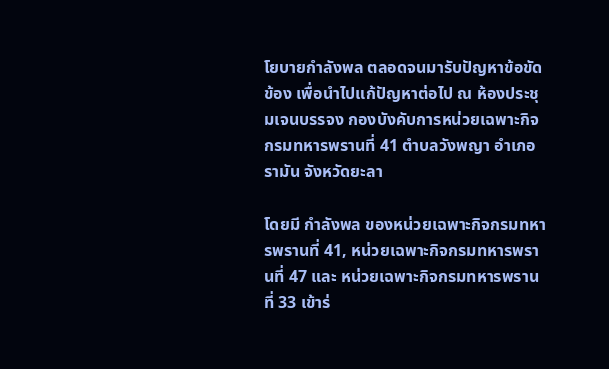โยบายกำลังพล ตลอดจนมารับปัญหาข้อขัดข้อง เพื่อนำไปแก้ปัญหาต่อไป ณ ห้องประชุมเจนบรรจง กองบังคับการหน่วยเฉพาะกิจกรมทหารพรานที่ 41 ตำบลวังพญา อำเภอรามัน จังหวัดยะลา

โดยมี กำลังพล ของหน่วยเฉพาะกิจกรมทหารพรานที่ 41, หน่วยเฉพาะกิจกรมทหารพรานที่ 47 และ หน่วยเฉพาะกิจกรมทหารพรานที่ 33 เข้าร่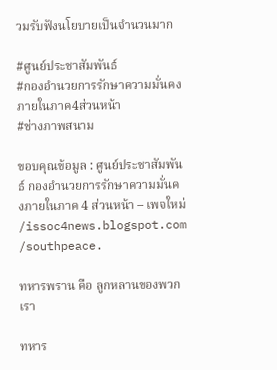วมรับฟังนโยบายเป็นจำนวนมาก

#ศูนย์ประชาสัมพันธ์
#กองอำนวยการรักษาความมั่นคงภายในภาค4ส่วนหน้า
#ช่างภาพสนาม

ขอบคุณข้อมูล : ศูนย์ประชาสัมพันธ์ กองอำนวยการรักษาความมั่นคงภายในภาค 4 ส่วนหน้า – เพจใหม่ /issoc4news.blogspot.com /southpeace.

ทหารพราน คือ ลูกหลานของพวกเรา

ทหาร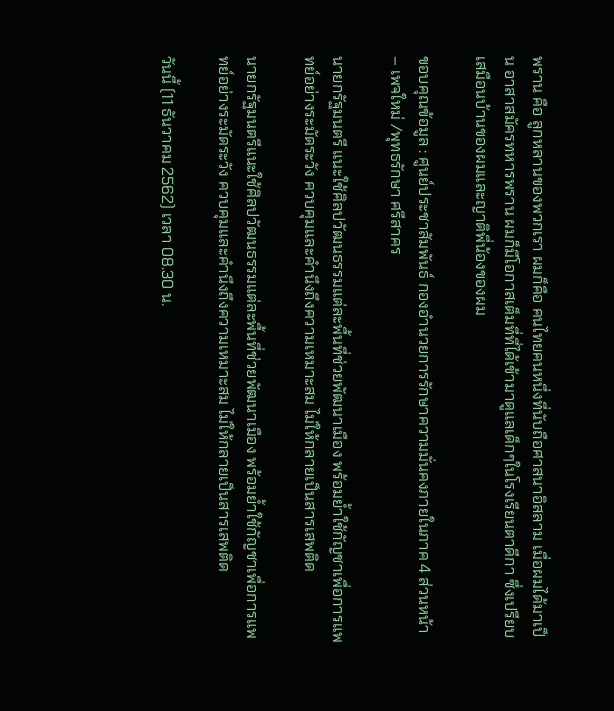พราน คือ ลูกหลานของพวกเรา ผมก็คือ คนไทยคนหนึ่งที่นับถือศาสนาอิสลาม เมื่อผมได้มาเป็น อาสาสมัครทหารพราน ผมก็มีโอกาสเต็มที่ที่ได้เข้ามาดูแลเด็กๆในโรงเรียนตาดีกา ซึ่งเปรียบเสมือนบ้านของผมและญาติพี่น้องของผม

ขอบคุณข้อมูล : ศูนย์ประชาสัมพันธ์ กองอำนวยการรักษาความมั่นคงภายในภาค 4 ส่วนหน้า – เพจใหม่ /พุทธรักษา ศรีสาคร

นายกรัฐมนตรี แนะใช้ศิลปวัฒนธรรมแต่ละพื้นที่ช่วยพัฒนาเมือง พร้อมย้ำใช้กัญชาเพื่อการแพทย์อย่างระมัดระวัง ควบคุมและคำนึงถึงความเหมาะสม ไม่ให้กลายเป็นสารเสพติด

นายกรัฐมนตรีแนะใช้ศิลปวัฒนธรรมแต่ละพื้นที่ช่วยพัฒนาเมือง พร้อมย้ำใช้กัญชาเพื่อการแพทย์อย่างระมัดระวัง ควบคุมและคำนึงถึงความเหมาะสม ไม่ให้กลายเป็นสารเสพติด

วันนี้ (11 ธันวาคม 2562) เวลา 08.30 น.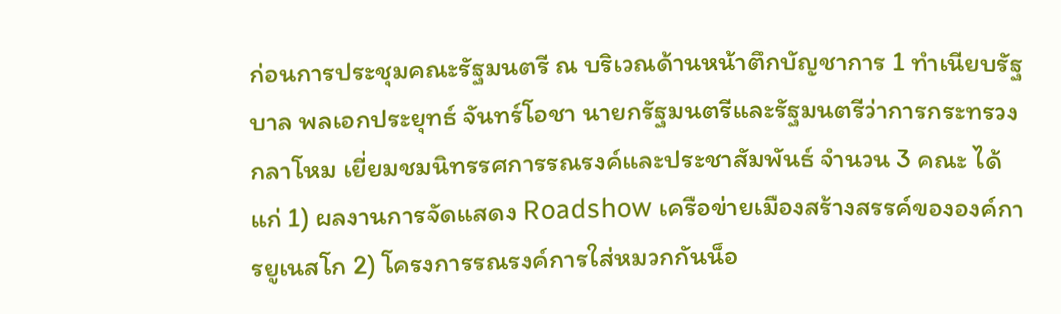ก่อนการประชุมคณะรัฐมนตรี ณ บริเวณด้านหน้าตึกบัญชาการ 1 ทำเนียบรัฐบาล พลเอกประยุทธ์ จันทร์โอชา นายกรัฐมนตรีและรัฐมนตรีว่าการกระทรวงกลาโหม เยี่ยมชมนิทรรศการรณรงค์และประชาสัมพันธ์ จำนวน 3 คณะ ได้แก่ 1) ผลงานการจัดแสดง Roadshow เครือข่ายเมืองสร้างสรรค์ขององค์การยูเนสโก 2) โครงการรณรงค์การใส่หมวกกันน็อ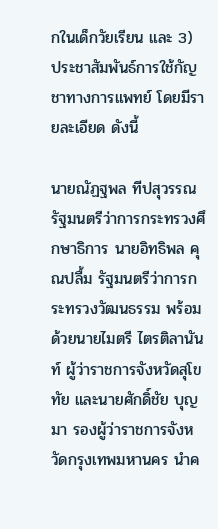กในเด็กวัยเรียน และ 3) ประชาสัมพันธ์การใช้กัญชาทางการแพทย์ โดยมีรายละเอียด ดังนี้

นายณัฏฐพล ทีปสุวรรณ รัฐมนตรีว่าการกระทรวงศึกษาธิการ นายอิทธิพล คุณปลื้ม รัฐมนตรีว่าการกระทรวงวัฒนธรรม พร้อมด้วยนายไมตรี ไตรติลานันท์ ผู้ว่าราชการจังหวัดสุโขทัย และนายศักดิ์ชัย บุญมา รองผู้ว่าราชการจังหวัดกรุงเทพมหานคร นำค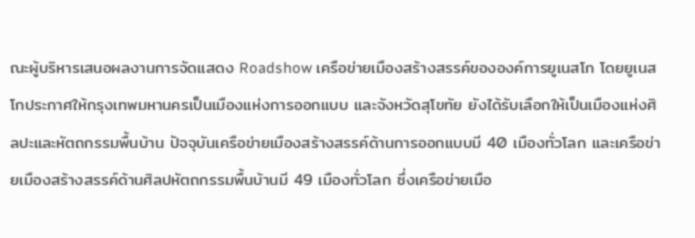ณะผู้บริหารเสนอผลงานการจัดแสดง Roadshow เครือข่ายเมืองสร้างสรรค์ขององค์การยูเนสโก โดยยูเนสโกประกาศให้กรุงเทพมหานครเป็นเมืองแห่งการออกแบบ และจังหวัดสุโขทัย ยังได้รับเลือกให้เป็นเมืองแห่งศิลปะและหัตถกรรมพื้นบ้าน ปัจจุบันเครือข่ายเมืองสร้างสรรค์ด้านการออกแบบมี 40 เมืองทั่วโลก และเครือข่ายเมืองสร้างสรรค์ด้านศิลปหัตถกรรมพื้นบ้านมี 49 เมืองทั่วโลก ซึ่งเครือข่ายเมือ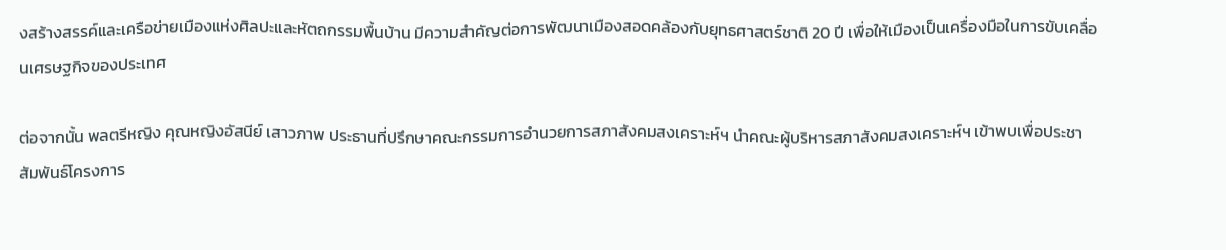งสร้างสรรค์และเครือข่ายเมืองแห่งศิลปะและหัตถกรรมพื้นบ้าน มีความสำคัญต่อการพัฒนาเมืองสอดคล้องกับยุทธศาสตร์ชาติ 20 ปี เพื่อให้เมืองเป็นเครื่องมือในการขับเคลื่อนเศรษฐกิจของประเทศ

ต่อจากนั้น พลตรีหญิง คุณหญิงอัสนีย์ เสาวภาพ ประธานที่ปรึกษาคณะกรรมการอำนวยการสภาสังคมสงเคราะห์ฯ นำคณะผู้บริหารสภาสังคมสงเคราะห์ฯ เข้าพบเพื่อประชาสัมพันธ์โครงการ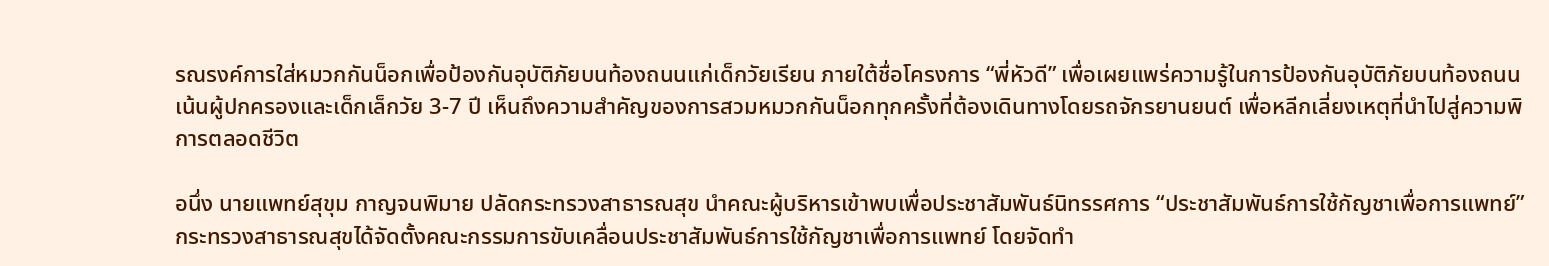รณรงค์การใส่หมวกกันน็อกเพื่อป้องกันอุบัติภัยบนท้องถนนแก่เด็กวัยเรียน ภายใต้ชื่อโครงการ “พี่หัวดี” เพื่อเผยแพร่ความรู้ในการป้องกันอุบัติภัยบนท้องถนน เน้นผู้ปกครองและเด็กเล็กวัย 3-7 ปี เห็นถึงความสำคัญของการสวมหมวกกันน็อกทุกครั้งที่ต้องเดินทางโดยรถจักรยานยนต์ เพื่อหลีกเลี่ยงเหตุที่นำไปสู่ความพิการตลอดชีวิต

อนึ่ง นายแพทย์สุขุม กาญจนพิมาย ปลัดกระทรวงสาธารณสุข นำคณะผู้บริหารเข้าพบเพื่อประชาสัมพันธ์นิทรรศการ “ประชาสัมพันธ์การใช้กัญชาเพื่อการแพทย์” กระทรวงสาธารณสุขได้จัดตั้งคณะกรรมการขับเคลื่อนประชาสัมพันธ์การใช้กัญชาเพื่อการแพทย์ โดยจัดทำ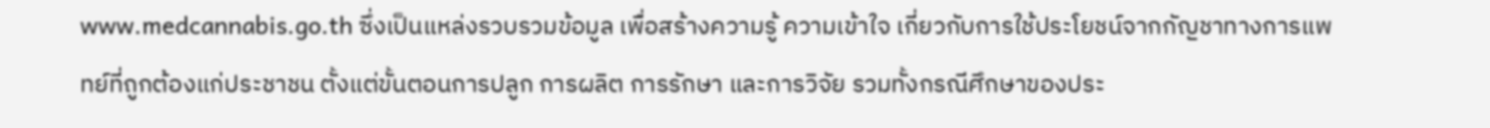www.medcannabis.go.th ซึ่งเป็นแหล่งรวบรวมข้อมูล เพื่อสร้างความรู้ ความเข้าใจ เกี่ยวกับการใช้ประโยชน์จากกัญชาทางการแพทย์ที่ถูกต้องแก่ประชาชน ตั้งแต่ขั้นตอนการปลูก การผลิต การรักษา และการวิจัย รวมทั้งกรณีศึกษาของประ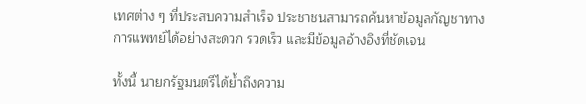เทศต่าง ๆ ที่ประสบความสำเร็จ ประชาชนสามารถค้นหาข้อมูลกัญชาทางการแพทย์ได้อย่างสะดวก รวดเร็ว และมีข้อมูลอ้างอิงที่ชัดเจน

ทั้งนี้ นายกรัฐมนตรีได้ย้ำถึงความ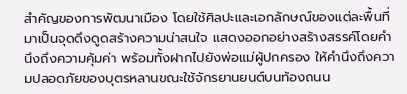สำคัญของการพัฒนาเมือง โดยใช้ศิลปะและเอกลักษณ์ของแต่ละพื้นที่ มาเป็นจุดดึงดูดสร้างความน่าสนใจ แสดงออกอย่างสร้างสรรค์โดยคำนึงถึงความคุ้มค่า พร้อมทั้งฝากไปยังพ่อแม่ผู้ปกครอง ให้คำนึงถึงความปลอดภัยของบุตรหลานขณะใช้จักรยานยนต์บนท้องถนน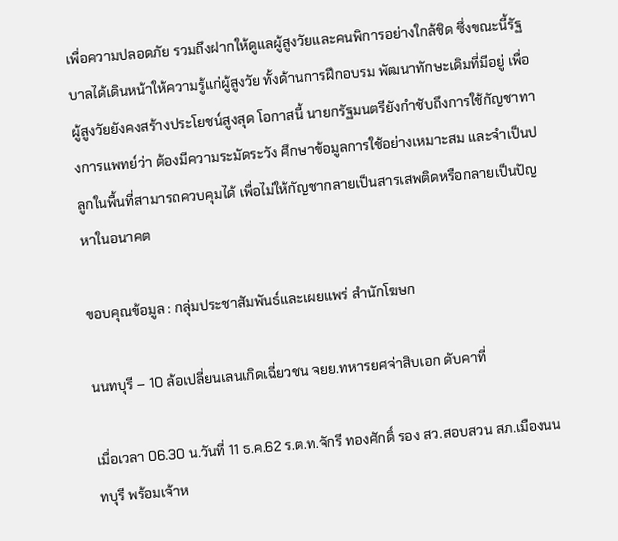เพื่อความปลอดภัย รวมถึงฝากให้ดูแลผู้สูงวัยและคนพิการอย่างใกล้ชิด ซึ่งขณะนี้รัฐบาลได้เดินหน้าให้ความรู้แก่ผู้สูงวัย ทั้งด้านการฝึกอบรม พัฒนาทักษะเดิมที่มีอยู่ เพื่อผู้สูงวัยยังคงสร้างประโยชน์สูงสุด โอกาสนี้ นายกรัฐมนตรียังกำชับถึงการใช้กัญชาทางการแพทย์ว่า ต้องมีความระมัดระวัง ศึกษาข้อมูลการใช้อย่างเหมาะสม และจำเป็นปลูกในพื้นที่สามารถควบคุมได้ เพื่อไม่ให้กัญชากลายเป็นสารเสพติดหรือกลายเป็นปัญหาในอนาคต

ขอบคุณข้อมูล : กลุ่มประชาสัมพันธ์และเผยแพร่ สำนักโฆษก

นนทบุรี – 10 ล้อเปลี่ยนเลนเกิดเฉี่ยวชน จยย.ทหารยศจ่าสิบเอก ดับคาที่

เมื่อเวลา 06.30 น.วันที่ 11 ธ.ค.62 ร.ต.ท.จักรี ทองศักดิ์ รอง สว.สอบสวน สภ.เมืองนนทบุรี พร้อมเจ้าห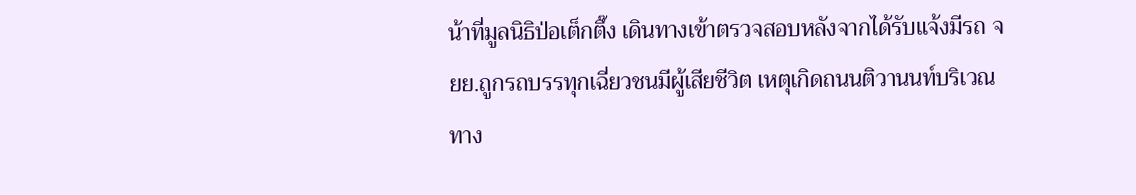น้าที่มูลนิธิป่อเต็กตึ๊ง เดินทางเข้าตรวจสอบหลังจากได้รับแจ้งมีรถ จยย.ถูกรถบรรทุกเฉี่ยวชนมีผู้เสียชีวิต เหตุเกิดถนนติวานนท์บริเวณทาง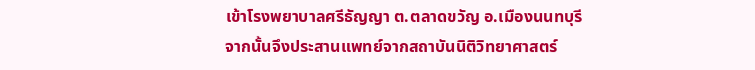เข้าโรงพยาบาลศรีธัญญา ต.ตลาดขวัญ อ.เมืองนนทบุรี จากนั้นจึงประสานแพทย์จากสถาบันนิติวิทยาศาสตร์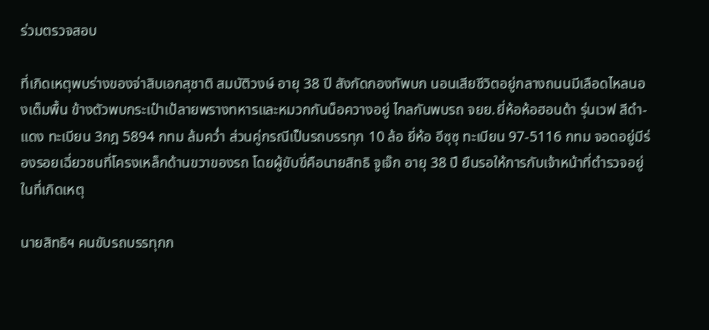ร่วมตรวจสอบ

ที่เกิดเหตุพบร่างของจ่าสิบเอกสุชาติ สมบัติวงษ์ อายุ 38 ปี สังกัดกองทัพบก นอนเสียชีวิตอยู่กลางถนนมีเลือดไหลนองเต็มพื้น ข้างตัวพบกระเป๋าเป้ลายพรางทหารและหมวกกันน็อควางอยู่ ไกลกันพบรถ จยย.ยี่ห้อห้อฮอนด้า รุ่นเวฟ สีดำ-แดง ทะเบียน 3กฎ 5894 กทม ล้มคว่ำ ส่วนคู่กรณีเป็นรถบรรทุก 10 ล้อ ยี่ห้อ อีซุซุ ทะเบียน 97-5116 กทม จอดอยู่มีร่องรอยเฉี่ยวชนที่โครงเหล็กด้านขวาของรถ โดยผู้ขับขี่คือนายสิทธิ จูเจ๊ก อายุ 38 ปี ยืนรอให้การกับเจ้าหน้าที่ตำรวจอยู่ในที่เกิดเหตุ

นายสิทธิฯ คนขับรถบรรทุกก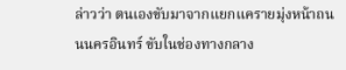ล่าวว่า ตนเองขับมาจากแยกแครายมุ่งหน้าถนนนครอินทร์ ขับในช่องทางกลาง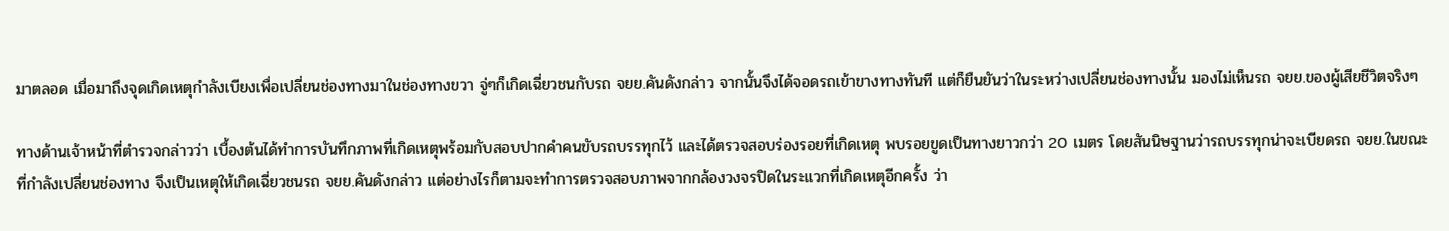มาตลอด เมื่อมาถึงจุดเกิดเหตุกำลังเบียงเพื่อเปลี่ยนช่องทางมาในช่องทางขวา จู่ๆก็เกิดเฉี่ยวชนกับรถ จยย.คันดังกล่าว จากนั้นจึงได้จอดรถเข้าขางทางทันที แต่ก็ยืนยันว่าในระหว่างเปลี่ยนช่องทางนั้น มองไม่เห็นรถ จยย.ของผู้เสียชีวิตจริงๆ

ทางด้านเจ้าหน้าที่ตำรวจกล่าวว่า เบื้องต้นได้ทำการบันทึกภาพที่เกิดเหตุพร้อมกับสอบปากคำคนขับรถบรรทุกไว้ และได้ตรวจสอบร่องรอยที่เกิดเหตุ พบรอยขูดเป็นทางยาวกว่า 20 เมตร โดยสันนิษฐานว่ารถบรรทุกน่าจะเบียดรถ จยย.ในขณะที่กำลังเปลี่ยนช่องทาง จึงเป็นเหตุให้เกิดเฉี่ยวชนรถ จยย.คันดังกล่าว แต่อย่างไรก็ตามจะทำการตรวจสอบภาพจากกล้องวงจรปิดในระแวกที่เกิดเหตุอีกครั้ง ว่า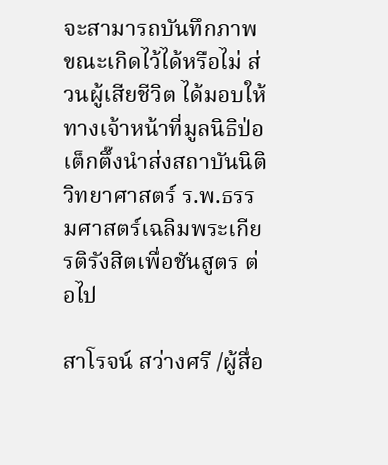จะสามารถบันทึกภาพขณะเกิดไว้ได้หรือไม่ ส่วนผู้เสียชีวิต ได้มอบให้ทางเจ้าหน้าที่มูลนิธิป่อเต็กตึ๊งนำส่งสถาบันนิติวิทยาศาสตร์ ร.พ.ธรรมศาสตร์เฉลิมพระเกียรติรังสิตเพื่อชันสูตร ต่อไป

สาโรจน์ สว่างศรี /ผู้สื่อ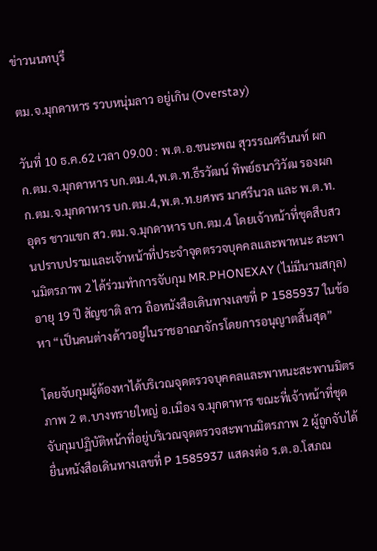ข่าวนนทบุรี

ตม.จ.มุกดาหาร รวบหนุ่มลาว อยู่เกิน (Overstay)

วันที่ 10 ธ.ค.62 เวลา 09.00 : พ.ต.อ.ชนะพณ สุวรรณศรีนนท์ ผกก.ตม.จ.มุกดาหาร บก.ตม.4,พ.ต.ท.ธีรวัฒน์ ทิพย์ธนาวิวัฒ รองผกก.ตม.จ.มุกดาหาร บก.ตม.4,พ.ต.ท.ยศพร มาศรีนวล และ พ.ต.ท.อุดร ชาวแขก สว.ตม.จ.มุกดาหาร บก.ตม.4 โดยเจ้าหน้าที่ชุดสืบสวนปราบปรามและเจ้าหน้าที่ประจำจุดตรวจบุคคลและพาหนะ สะพานมิตรภาพ 2 ได้ร่วมทำการจับกุม MR.PHONEXAY (ไม่มีนามสกุล) อายุ 19 ปี สัญชาติ ลาว ถือหนังสือเดินทางเลขที่ P 1585937 ในข้อหา “เป็นคนต่างด้าวอยู่ในราชอาณาจักรโดยการอนุญาตสิ้นสุด”

โดยจับกุมผู้ต้องหาได้บริเวณจุดตรวจบุคคลและพาหนะสะพานมิตรภาพ 2 ต.บางทรายใหญ่ อ.เมือง จ.มุกดาหาร ขณะที่เจ้าหน้าที่ชุดจับกุมปฏิบัติหน้าที่อยู่บริเวณจุดตรวจสะพานมิตรภาพ 2 ผู้ถูกจับได้ยื่นหนังสือเดินทางเลขที่ P 1585937 แสดงต่อ ร.ต.อ.โสภณ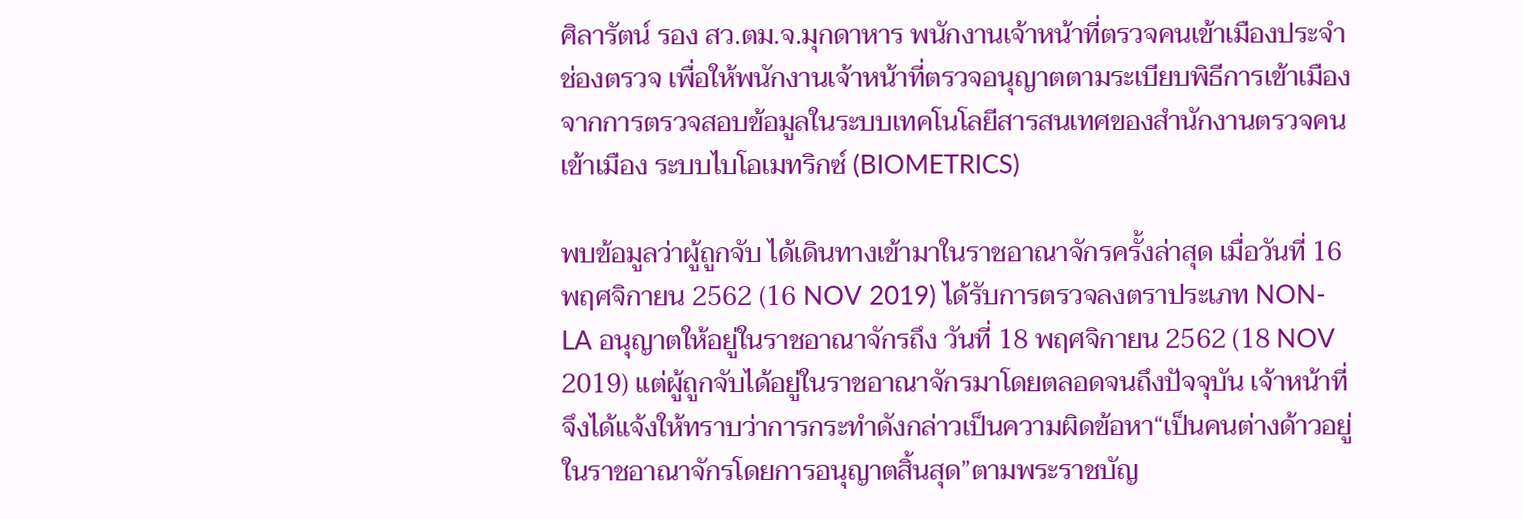ศิลารัตน์ รอง สว.ตม.จ.มุกดาหาร พนักงานเจ้าหน้าที่ตรวจคนเข้าเมืองประจำช่องตรวจ เพื่อให้พนักงานเจ้าหน้าที่ตรวจอนุญาตตามระเบียบพิธีการเข้าเมือง จากการตรวจสอบข้อมูลในระบบเทคโนโลยีสารสนเทศของสำนักงานตรวจคนเข้าเมือง ระบบไบโอเมทริกซ์ (BIOMETRICS)

พบข้อมูลว่าผู้ถูกจับ ได้เดินทางเข้ามาในราชอาณาจักรครั้งล่าสุด เมื่อวันที่ 16 พฤศจิกายน 2562 (16 NOV 2019) ได้รับการตรวจลงตราประเภท NON-LA อนุญาตให้อยู่ในราชอาณาจักรถึง วันที่ 18 พฤศจิกายน 2562 (18 NOV 2019) แต่ผู้ถูกจับได้อยู่ในราชอาณาจักรมาโดยตลอดจนถึงปัจจุบัน เจ้าหน้าที่จึงได้แจ้งให้ทราบว่าการกระทำดังกล่าวเป็นความผิดข้อหา“เป็นคนต่างด้าวอยู่ในราชอาณาจักรโดยการอนุญาตสิ้นสุด”ตามพระราชบัญ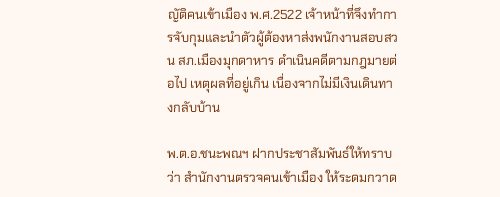ญัติคนเข้าเมือง พ.ศ.2522 เจ้าหน้าที่จึงทำการจับกุมและนำตัวผู้ต้องหาส่งพนักงานสอบสวน สภ.เมืองมุกดาหาร ดำเนินคดีตามกฎมายต่อไป เหตุผลที่อยู่เกิน เนื่องจากไม่มีเงินเดินทางกลับบ้าน

พ.ต.อ.ชนะพณฯ ฝากประชาสัมพันธ์ให้ทราบว่า สำนักงานตรวจคนเข้าเมือง ให้ระดมกวาด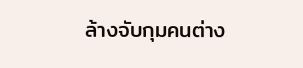ล้างจับกุมคนต่าง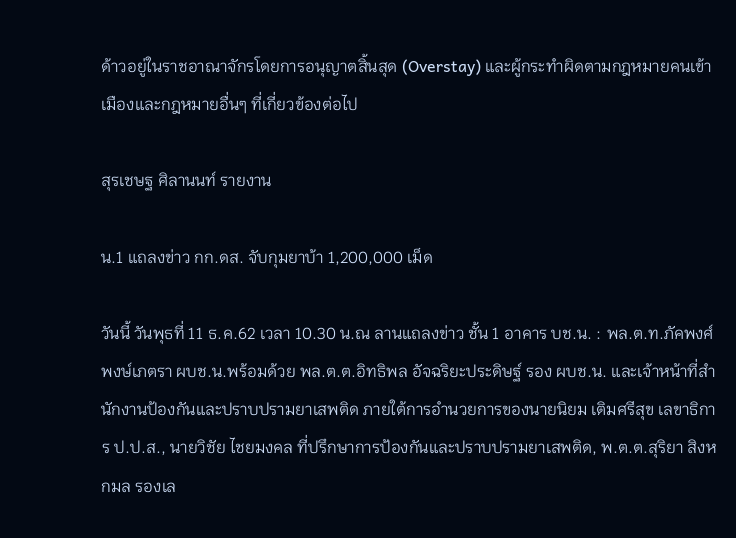ด้าวอยู่ในราชอาณาจักรโดยการอนุญาตสิ้นสุด (Overstay) และผู้กระทำผิดตามกฎหมายคนเข้าเมืองและกฎหมายอื่นๆ ที่เกี่ยวข้องต่อไป

สุรเชษฐ ศิลานนท์ รายงาน

น.1 แถลงข่าว กก.ดส. จับกุมยาบ้า 1,200,000 เม็ด

วันนี้ วันพุธที่ 11 ธ.ค.62 เวลา 10.30 น.ณ ลานแถลงข่าว ชั้น 1 อาคาร บช.น. : พล.ต.ท.ภัคพงศ์ พงษ์เภตรา ผบช.น.พร้อมด้วย พล.ต.ต.อิทธิพล อัจฉริยะประดิษฐ์ รอง ผบช.น. และเจ้าหน้าที่สำนักงานป้องกันและปราบปรามยาเสพติด ภายใต้การอำนวยการของนายนิยม เติมศรีสุข เลขาธิการ ป.ป.ส., นายวิชัย ไชยมงคล ที่ปรึกษาการป้องกันและปราบปรามยาเสพติด, พ.ต.ต.สุริยา สิงหกมล รองเล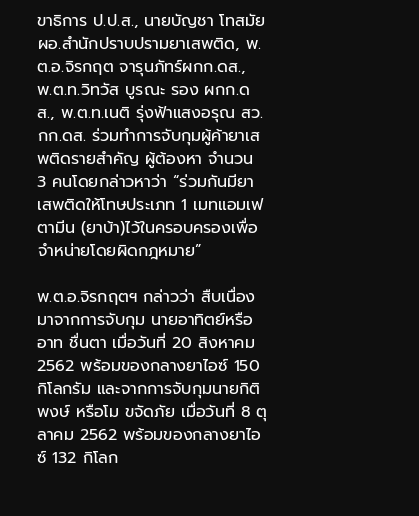ขาธิการ ป.ป.ส., นายบัญชา โทสมัย ผอ.สำนักปราบปรามยาเสพติด, พ.ต.อ.จิรกฤต จารุนภัทร์ผกก.ดส., พ.ต.ท.วิทวัส บูรณะ รอง ผกก.ดส., พ.ต.ท.เนติ รุ่งฟ้าแสงอรุณ สว.กก.ดส. ร่วมทำการจับกุมผู้ค้ายาเสพติดรายสำคัญ ผู้ต้องหา จำนวน 3 คนโดยกล่าวหาว่า “ร่วมกันมียาเสพติดให้โทษประเภท 1 เมทแอมเฟตามีน (ยาบ้า)ไว้ในครอบครองเพื่อจำหน่ายโดยผิดกฎหมาย”

พ.ต.อ.จิรกฤตฯ กล่าวว่า สืบเนื่องมาจากการจับกุม นายอาทิตย์หรือ อาท ชื่นตา เมื่อวันที่ 20 สิงหาคม 2562 พร้อมของกลางยาไอซ์ 150 กิโลกรัม และจากการจับกุมนายกิติพงษ์ หรือโม ขจัดภัย เมื่อวันที่ 8 ตุลาคม 2562 พร้อมของกลางยาไอซ์ 132 กิโลก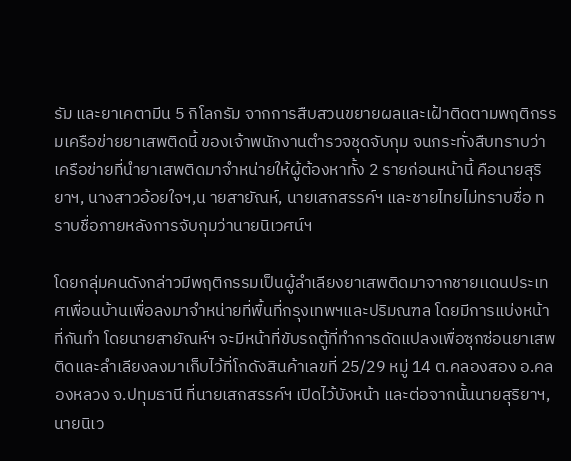รัม และยาเคตามีน 5 กิโลกรัม จากการสืบสวนขยายผลและเฝ้าติดตามพฤติกรรมเครือข่ายยาเสพติดนี้ ของเจ้าพนักงานตำรวจชุดจับกุม จนกระทั่งสืบทราบว่าเครือข่ายที่นำยาเสพติดมาจำหน่ายให้ผู้ต้องหาทั้ง 2 รายก่อนหน้านี้ คือนายสุริยาฯ, นางสาวอ้อยใจฯ,น ายสายัณห์, นายเสกสรรค์ฯ และชายไทยไม่ทราบชื่อ ทราบชื่อภายหลังการจับกุมว่านายนิเวศน์ฯ

โดยกลุ่มคนดังกล่าวมีพฤติกรรมเป็นผู้ลำเลียงยาเสพติดมาจากชายเเดนประเทศเพื่อนบ้านเพื่อลงมาจำหน่ายที่พื้นที่กรุงเทพฯและปริมณฑล โดยมีการแบ่งหน้าที่กันทำ โดยนายสายัณห์ฯ จะมีหน้าที่ขับรถตู้ที่ทำการดัดแปลงเพื่อซุกซ่อนยาเสพติดและลำเลียงลงมาเก็บไว้ที่โกดังสินค้าเลขที่ 25/29 หมู่ 14 ต.คลองสอง อ.คลองหลวง จ.ปทุมธานี ที่นายเสกสรรค์ฯ เปิดไว้บังหน้า และต่อจากนั้นนายสุริยาฯ, นายนิเว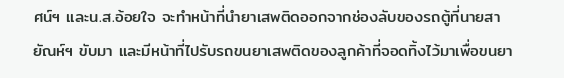ศน์ฯ และน.ส.อ้อยใจ จะทำหน้าที่นำยาเสพติดออกจากช่องลับของรถตู้ที่นายสายัณห์ฯ ขับมา และมีหน้าที่ไปรับรถขนยาเสพติดของลูกค้าที่จอดทิ้งไว้มาเพื่อขนยา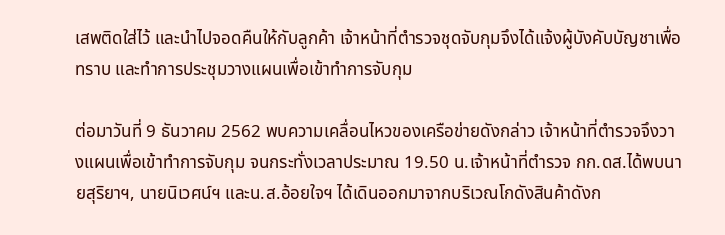เสพติดใส่ไว้ และนำไปจอดคืนให้กับลูกค้า เจ้าหน้าที่ตำรวจชุดจับกุมจึงได้แจ้งผู้บังคับบัญชาเพื่อทราบ และทำการประชุมวางแผนเพื่อเข้าทำการจับกุม

ต่อมาวันที่ 9 ธันวาคม 2562 พบความเคลื่อนไหวของเครือข่ายดังกล่าว เจ้าหน้าที่ตำรวจจึงวางแผนเพื่อเข้าทำการจับกุม จนกระทั่งเวลาประมาณ 19.50 น.เจ้าหน้าที่ตำรวจ กก.ดส.ได้พบนายสุริยาฯ, นายนิเวศน์ฯ และน.ส.อ้อยใจฯ ได้เดินออกมาจากบริเวณโกดังสินค้าดังก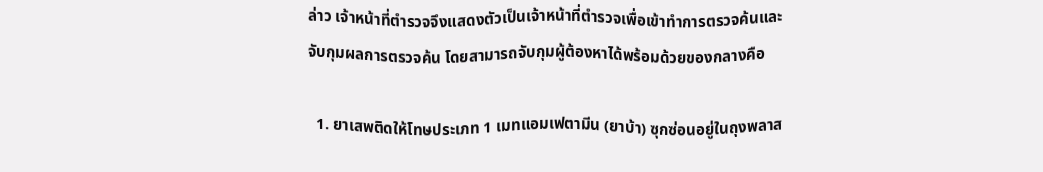ล่าว เจ้าหน้าที่ตำรวจจึงแสดงตัวเป็นเจ้าหน้าที่ตำรวจเพื่อเข้าทำการตรวจค้นและจับกุมผลการตรวจค้น โดยสามารถจับกุมผู้ต้องหาได้พร้อมด้วยของกลางคือ

  1. ยาเสพติดให้โทษประเภท 1 เมทแอมเฟตามีน (ยาบ้า) ซุกซ่อนอยู่ในถุงพลาส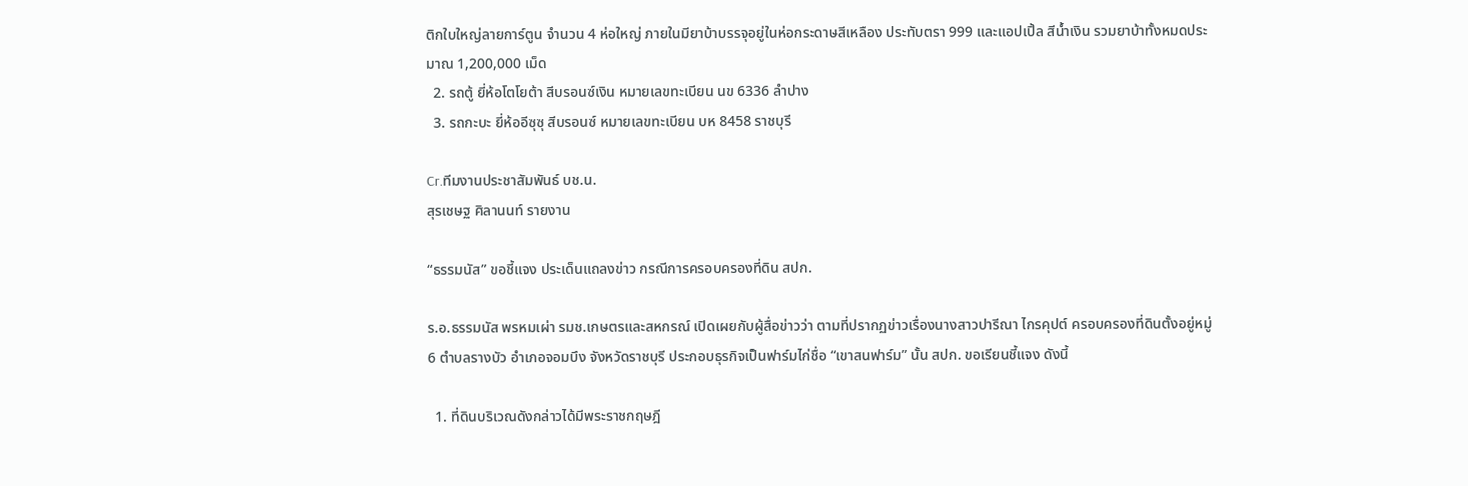ติกใบใหญ่ลายการ์ตูน จำนวน 4 ห่อใหญ่ ภายในมียาบ้าบรรจุอยู่ในห่อกระดาษสีเหลือง ประทับตรา 999 และแอปเปิ้ล สีน้ำเงิน รวมยาบ้าทั้งหมดประมาณ 1,200,000 เม็ด
  2. รถตู้ ยี่ห้อโตโยต้า สีบรอนซ์เงิน หมายเลขทะเบียน นข 6336 ลำปาง
  3. รถกะบะ ยี่ห้ออีซุซุ สีบรอนซ์ หมายเลขทะเบียน บห 8458 ราชบุรี

Cr.ทีมงานประชาสัมพันธ์ บช.น.
สุรเชษฐ ศิลานนท์ รายงาน

“ธรรมนัส” ขอชี้แจง ประเด็นแถลงข่าว กรณีการครอบครองที่ดิน สปก.

ร.อ.ธรรมนัส พรหมเผ่า รมช.เกษตรและสหกรณ์ เปิดเผยกับผู้สื่อข่าวว่า ตามที่ปรากฏข่าวเรื่องนางสาวปารีณา ไกรคุปต์ ครอบครองที่ดินตั้งอยู่หมู่ 6 ตำบลรางบัว อำเภอจอมบึง จังหวัดราชบุรี ประกอบธุรกิจเป็นฟาร์มไก่ชื่อ “เขาสนฟาร์ม” นั้น สปก. ขอเรียนชี้แจง ดังนี้

  1. ที่ดินบริเวณดังกล่าวได้มีพระราชกฤษฎี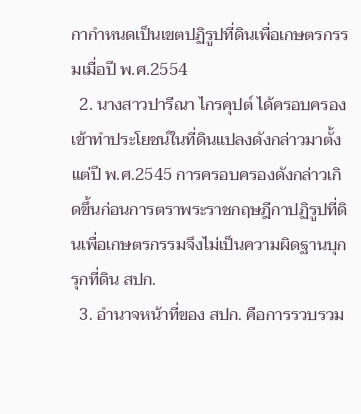กากำหนดเป็นเขตปฏิรูปที่ดินเพื่อเกษตรกรรมเมื่อปี พ.ศ.2554
  2. นางสาวปารีณา ไกรคุปต์ ได้ครอบครองเข้าทำประโยชน์ในที่ดินแปลงดังกล่าวมาตั้งแต่ปี พ.ศ.2545 การครอบครองดังกล่าวเกิดขึ้นก่อนการตราพระราชกฤษฎีกาปฏิรูปที่ดินเพื่อเกษตรกรรมจึงไม่เป็นความผิดฐานบุกรุกที่ดิน สปก.
  3. อำนาจหน้าที่ของ สปก. คือการรวบรวม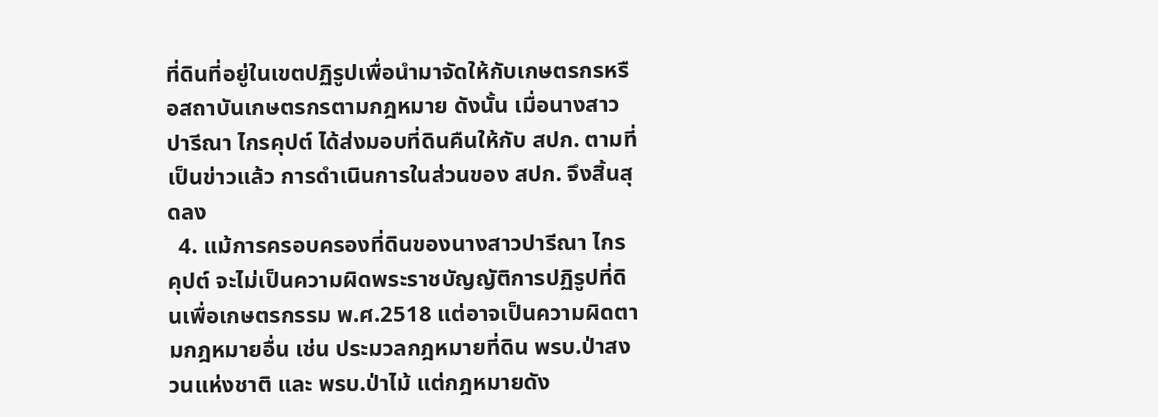ที่ดินที่อยู่ในเขตปฏิรูปเพื่อนำมาจัดให้กับเกษตรกรหรือสถาบันเกษตรกรตามกฎหมาย ดังนั้น เมื่อนางสาวปารีณา ไกรคุปต์ ได้ส่งมอบที่ดินคืนให้กับ สปก. ตามที่เป็นข่าวแล้ว การดำเนินการในส่วนของ สปก. จึงสิ้นสุดลง
  4. แม้การครอบครองที่ดินของนางสาวปารีณา ไกรคุปต์ จะไม่เป็นความผิดพระราชบัญญัติการปฏิรูปที่ดินเพื่อเกษตรกรรม พ.ศ.2518 แต่อาจเป็นความผิดตามกฎหมายอื่น เช่น ประมวลกฎหมายที่ดิน พรบ.ป่าสงวนแห่งชาติ และ พรบ.ป่าไม้ แต่กฎหมายดัง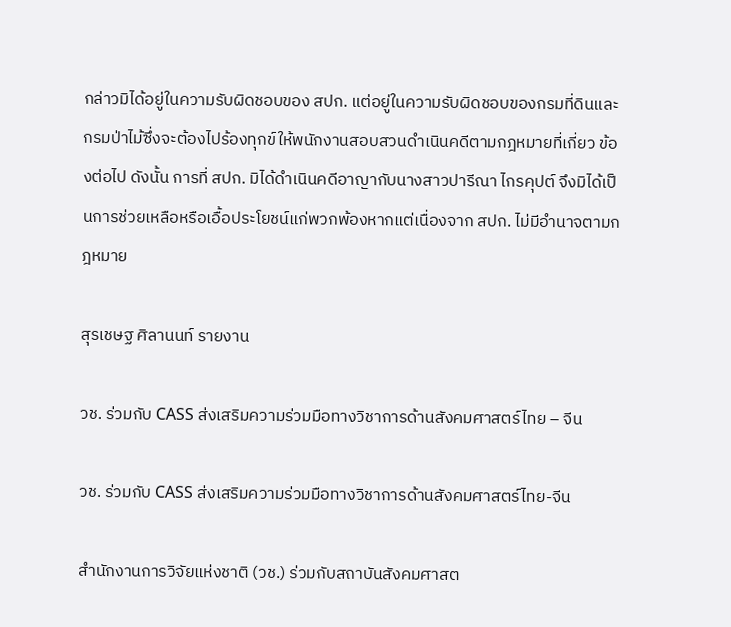กล่าวมิได้อยู่ในความรับผิดชอบของ สปก. แต่อยู่ในความรับผิดชอบของกรมที่ดินและกรมป่าไม้ซึ่งจะต้องไปร้องทุกข์ให้พนักงานสอบสวนดำเนินคดีตามกฎหมายที่เกี่ยว ข้องต่อไป ดังนั้น การที่ สปก. มิได้ดำเนินคดีอาญากับนางสาวปารีณา ไกรคุปต์ จึงมิได้เป็นการช่วยเหลือหรือเอื้อประโยชน์แก่พวกพ้องหากแต่เนื่องจาก สปก. ไม่มีอำนาจตามกฎหมาย

สุรเชษฐ ศิลานนท์ รายงาน

วช. ร่วมกับ CASS ส่งเสริมความร่วมมือทางวิชาการด้านสังคมศาสตร์ไทย – จีน

วช. ร่วมกับ CASS ส่งเสริมความร่วมมือทางวิชาการด้านสังคมศาสตร์ไทย-จีน

สำนักงานการวิจัยแห่งชาติ (วช.) ร่วมกับสถาบันสังคมศาสต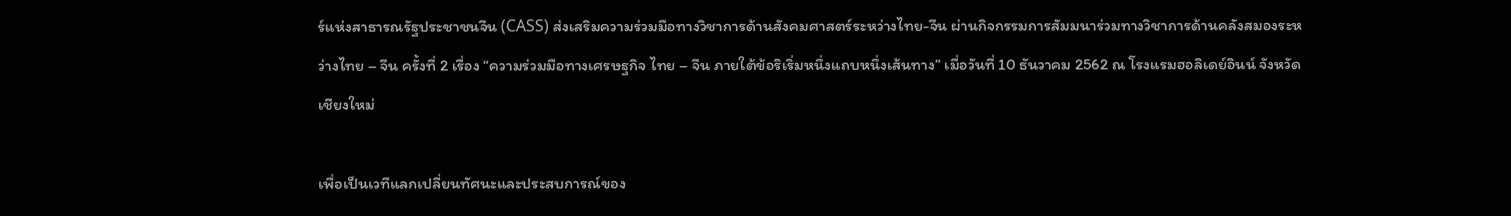ร์แห่งสาธารณรัฐประชาชนจีน (CASS) ส่งเสริมความร่วมมือทางวิชาการด้านสังคมศาสตร์ระหว่างไทย-จีน ผ่านกิจกรรมการสัมมนาร่วมทางวิชาการด้านคลังสมองระหว่างไทย – จีน ครั้งที่ 2 เรื่อง “ความร่วมมือทางเศรษฐกิจ ไทย – จีน ภายใต้ข้อริเริ่มหนึ่งแถบหนึ่งเส้นทาง” เมื่อวันที่ 10 ธันวาคม 2562 ณ โรงแรมฮอลิเดย์อินน์ จังหวัดเชียงใหม่

เพื่อเป็นเวทีแลกเปลี่ยนทัศนะและประสบการณ์ของ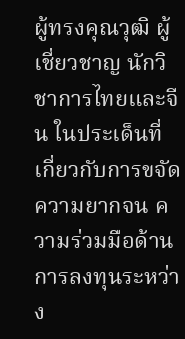ผู้ทรงคุณวุฒิ ผู้เชี่ยวชาญ นักวิชาการไทยและจีน ในประเด็นที่เกี่ยวกับการขจัดความยากจน ความร่วมมือด้านการลงทุนระหว่าง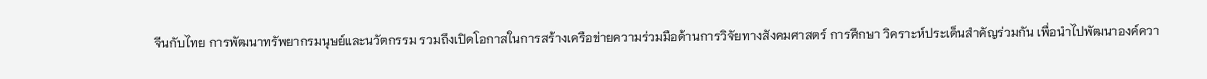จีนกับไทย การพัฒนาทรัพยากรมนุษย์และนวัตกรรม รวมถึงเปิดโอกาสในการสร้างเครือข่ายความร่วมมือด้านการวิจัยทางสังคมศาสตร์ การศึกษา วิคราะห์ประเด็นสำคัญร่วมกัน เพื่อนำไปพัฒนาองค์ควา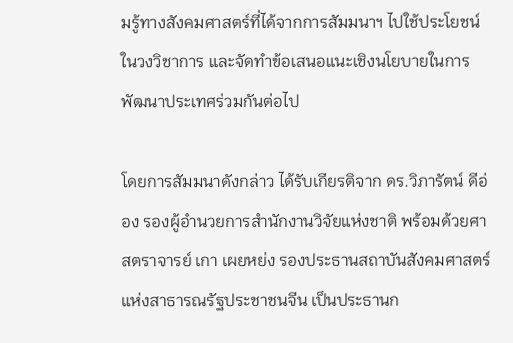มรู้ทางสังคมศาสตร์ที่ได้จากการสัมมนาฯ ไปใช้ประโยชน์ในวงวิชาการ และจัดทำข้อเสนอแนะเชิงนโยบายในการพัฒนาประเทศร่วมกันต่อไป

โดยการสัมมนาดังกล่าว ได้รับเกียรติจาก ดร.วิภารัตน์ ดีอ่อง รองผู้อำนวยการสำนักงานวิจัยแห่งชาติ พร้อมด้วยศาสตราจารย์ เกา เผยหย่ง รองประธานสถาบันสังคมศาสตร์แห่งสาธารณรัฐประชาชนจีน เป็นประธานก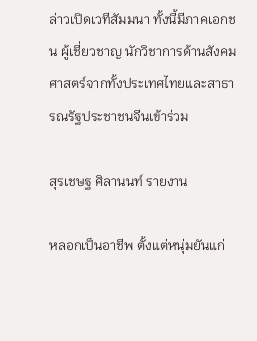ล่าวเปิดเวทีสัมมนา ทั้งนี้มีภาคเอกชน ผู้เชี่ยวชาญ นักวิชาการด้านสังคมศาสตร์จากทั้งประเทศไทยและสาธารณรัฐประชาชนจีนเข้าร่วม

สุรเชษฐ ศิลานนท์ รายงาน

หลอกเป็นอาชีพ ตั้งแต่หนุ่มยันแก่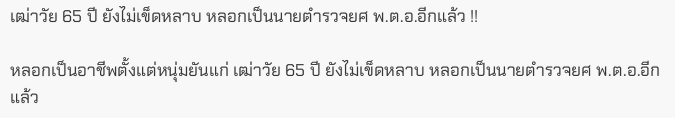เฒ่าวัย 65 ปี ยังไม่เข็ดหลาบ หลอกเป็นนายตำรวจยศ พ.ต.อ.อีกแล้ว !!

หลอกเป็นอาชีพตั้งแต่หนุ่มยันแก่ เฒ่าวัย 65 ปี ยังไม่เข็ดหลาบ หลอกเป็นนายตำรวจยศ พ.ต.อ.อีกแล้ว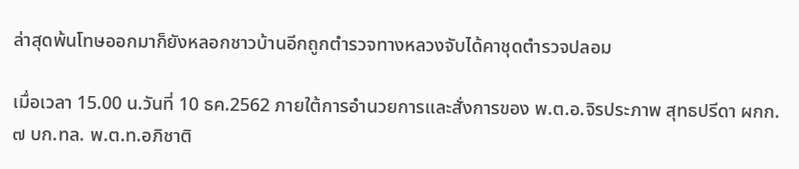ล่าสุดพ้นโทษออกมาก็ยังหลอกชาวบ้านอีกถูกตำรวจทางหลวงจับได้คาชุดตำรวจปลอม

เมื่อเวลา 15.00 น.วันที่ 10 ธค.2562 ภายใต้การอำนวยการและสั่งการของ พ.ต.อ.จิรประภาพ สุทธปรีดา ผกก. ๗ บก.ทล. พ.ต.ท.อภิชาติ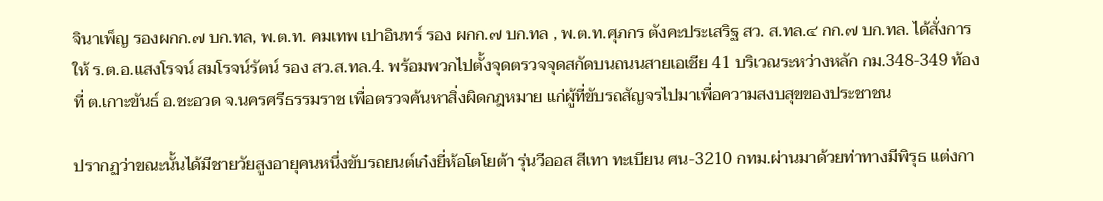จินาเพ็ญ รองผกก.๗ บก.ทล, พ.ต.ท. คมเทพ เปาอินทร์ รอง ผกก.๗ บก.ทล , พ.ต.ท.ศุภกร ตังคะประเสริฐ สว. ส.ทล.๔ กก.๗ บก.ทล. ได้สั่งการให้ ร.ต.อ.แสงโรจน์ สมโรจน์รัตน์ รอง สว.ส.ทล.4. พร้อมพวกไปตั้งจุดตรวจจุดสกัดบนถนนสายเอเชีย 41 บริเวณระหว่างหลัก กม.348-349 ท้องที่ ต.เกาะขันธ์ อ.ชะอวด จ.นครศรีธรรมราช เพื่อตรวจค้นหาสิ่งผิดกฎหมาย แก่ผู้ที่ขับรถสัญจรไปมาเพื่อความสงบสุขของประชาชน

ปรากฏว่าขณะนั้นได้มีชายวัยสูงอายุคนหนึ่งขับรถยนต์เก๋งยี่ห้อโตโยต้า รุ่นวีออส สีเทา ทะเบียน ศน-3210 กทม.ผ่านมาด้วยท่าทางมีพิรุธ แต่งกา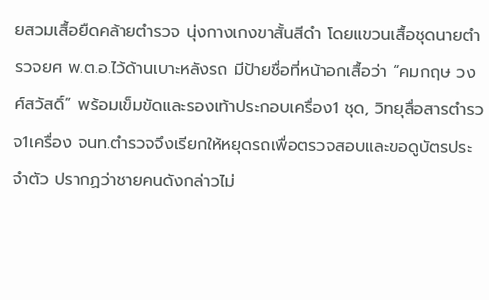ยสวมเสื้อยืดคล้ายตำรวจ นุ่งกางเกงขาสั้นสีดำ โดยแขวนเสื้อชุดนายตำรวจยศ พ.ต.อ.ไว้ด้านเบาะหลังรถ มีป้ายชื่อที่หน้าอกเสื้อว่า “คมกฤษ วงศ์สวัสดิ์” พร้อมเข็มขัดและรองเท้าประกอบเครื่อง1 ชุด, วิทยุสื่อสารตำรวจ1เครื่อง จนท.ตำรวจจึงเรียกให้หยุดรถเพื่อตรวจสอบและขอดูบัตรประจำตัว ปรากฏว่าชายคนดังกล่าวไม่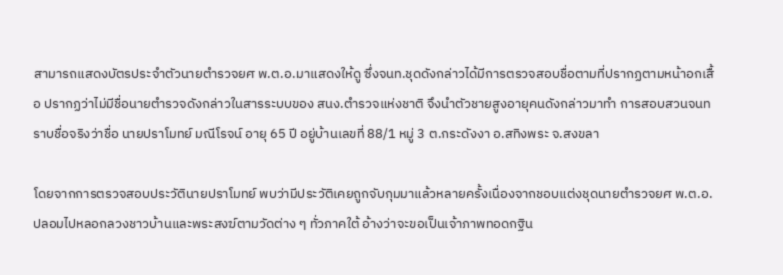สามารถแสดงบัตรประจำตัวนายตำรวจยศ พ.ต.อ.มาแสดงให้ดู ซึ่งจนท.ชุดดังกล่าวได้มีการตรวจสอบชื่อตามที่ปรากฏตามหน้าอกเสื้อ ปรากฏว่าไม่มีชื่อนายตำรวจดังกล่าวในสารระบบของ สนง.ตำรวจแห่งชาติ จึงนำตัวชายสูงอายุคนดังกล่าวมาทำ การสอบสวนจนทราบชื่อจริงว่าชื่อ นายปราโมทย์ มณีโรจน์ อายุ 65 ปี อยู่บ้านเลขที่ 88/1 หมู่ 3 ต.กระดังงา อ.สทิงพระ จ.สงขลา

โดยจากการตรวจสอบประวัตินายปราโมทย์ พบว่ามีประวัติเคยถูกจับกุมมาแล้วหลายครั้งเนื่องจากชอบแต่งชุดนายตำรวจยศ พ.ต.อ.ปลอมไปหลอกลวงชาวบ้านและพระสงฆ์ตามวัดต่าง ๆ ทั่วภาคใต้ อ้างว่าจะขอเป็นเจ้าภาพทอดกฐิน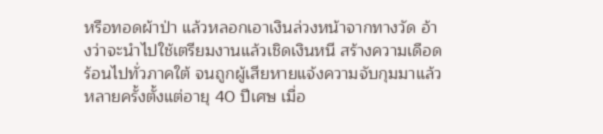หรือทอดผ้าป่า แล้วหลอกเอาเงินล่วงหน้าจากทางวัด อ้างว่าจะนำไปใช้เตรียมงานแล้วเชิดเงินหนี สร้างความเดือดร้อนไปทั่วภาคใต้ จนถูกผู้เสียหายแจ้งความจับกุมมาแล้วหลายครั้งตั้งแต่อายุ 40 ปีเศษ เมื่อ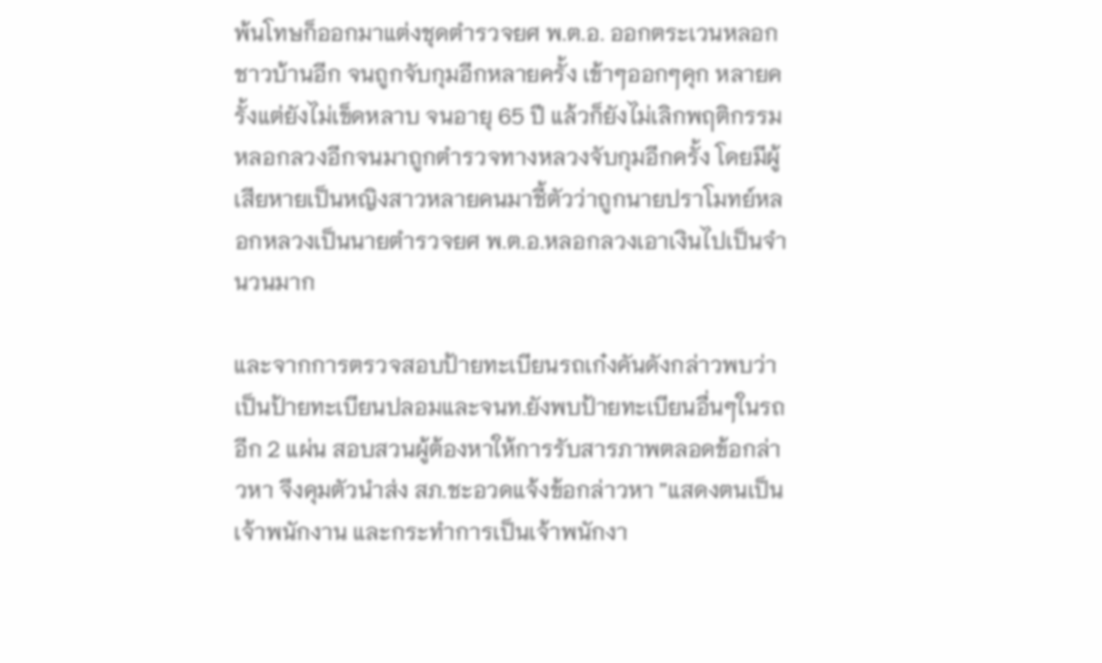พ้นโทษก็ออกมาแต่งชุดตำรวจยศ พ.ต.อ. ออกตระเวนหลอกชาวบ้านอีก จนถูกจับกุมอีกหลายครั้ง เข้าๆออกๆคุก หลายครั้งแต่ยังไม่เข็ดหลาบ จนอายุ 65 ปี แล้วก็ยังไม่เลิกพฤติกรรมหลอกลวงอีกจนมาถูกตำรวจทางหลวงจับกุมอีกครั้ง โดยมีผู้เสียหายเป็นหญิงสาวหลายคนมาชี้ตัวว่าถูกนายปราโมทย์หลอกหลวงเป็นนายตำรวจยศ พ.ต.อ.หลอกลวงเอาเงินไปเป็นจำนวนมาก

และจากการตรวจสอบป้ายทะเบียนรถเก๋งคันดังกล่าวพบว่าเป็นป้ายทะเบียนปลอมและจนท.ยังพบป้ายทะเบียนอื่นๆในรถอีก 2 แผ่น สอบสวนผู้ต้องหาให้การรับสารภาพตลอดข้อกล่าวหา จึงคุมตัวนำส่ง สภ.ชะอวดแจ้งข้อกล่าวหา ”แสดงตนเป็นเจ้าพนักงาน และกระทำการเป็นเจ้าพนักงา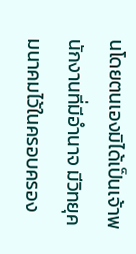นโดยตนเองมิได้เป็นเจ้าพนักงานที่มีอำนาจ มีวิทยุคมนาคมไว้ในครอบครอง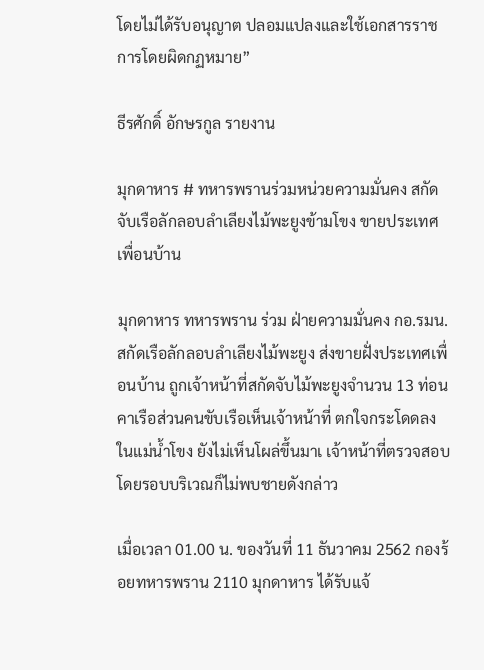โดยไม่ได้รับอนุญาต ปลอมแปลงและใช้เอกสารราชการโดยผิดกฏหมาย”

ธีรศักดิ์ อักษรกูล รายงาน

มุกดาหาร # ทหารพรานร่วมหน่วยความมั่นคง สกัดจับเรือลักลอบลำเลียงไม้พะยูงข้ามโขง ขายประเทศเพื่อนบ้าน

มุกดาหาร ทหารพราน ร่วม ฝ่ายความมั่นคง กอ.รมน.สกัดเรือลักลอบลำเลียงไม้พะยูง ส่งขายฝั่งประเทศเพื่อนบ้าน ถูกเจ้าหน้าที่สกัดจับไม้พะยูงจำนวน 13 ท่อน คาเรือส่วนคนขับเรือเห็นเจ้าหน้าที่ ตกใจกระโดดลงในแม่น้ำโขง ยังไม่เห็นโผล่ขึ้นมาเ เจ้าหน้าที่ตรวจสอบโดยรอบบริเวณก็ไม่พบชายดังกล่าว

เมื่อเวลา 01.00 น. ของวันที่ 11 ธันวาคม 2562 กองร้อยทหารพราน 2110 มุกดาหาร ได้รับแจ้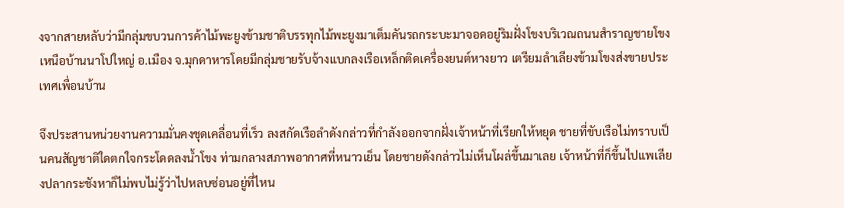งจากสายหลับว่ามีกลุ่มขบวนการค้าไม้พะยูงข้ามชาติบรรทุกไม้พะยูงมาเต็มคันรถกระบะมาจอดอยู่ริมฝั่งโขงบริเวณถนนสำราญชายโขงเหนือบ้านนาโปใหญ่ อ.เมือง จ.มุกดาหารโดยมีกลุ่มชายรับจ้างแบกลงเรือเหล็กติดเครื่องยนต์หางยาว เตรียมลำเลียงข้ามโขงส่งขายประเทศเพื่อนบ้าน

จึงประสานหน่วยงานความมั่นคงชุดเคลื่อนที่เร็ว ลงสกัดเรือลำดังกล่าวที่กำลังออกจากฝั่งเจ้าหน้าที่เรียกให้หยุด ชายที่ขับเรือไม่ทราบเป็นคนสัญชาติใดตกใจกระโดดลงน้ำโขง ท่ามกลางสภาพอากาศที่หนาวเย็น โดยชายดังกล่าวไม่เห็นโผล่ขึ้นมาเลย เจ้าหน้าที่ก็ขึ้นไปแพเลียงปลากระชังหาก็ไม่พบไม่รู้ว่าไปหลบซ่อนอยู่ที่ไหน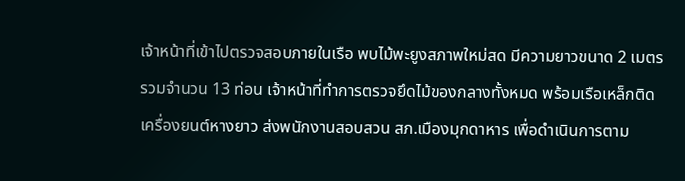เจ้าหน้าที่เข้าไปตรวจสอบภายในเรือ พบไม้พะยูงสภาพใหม่สด มีความยาวขนาด 2 เมตรรวมจำนวน 13 ท่อน เจ้าหน้าที่ทำการตรวจยึดไม้ของกลางทั้งหมด พร้อมเรือเหล็กติดเครื่องยนต์หางยาว ส่งพนักงานสอบสวน สภ.เมืองมุกดาหาร เพื่อดำเนินการตาม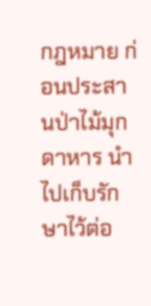กฎหมาย ก่อนประสานป่าไม้มุกดาหาร นำไปเก็บรักษาไว้ต่อ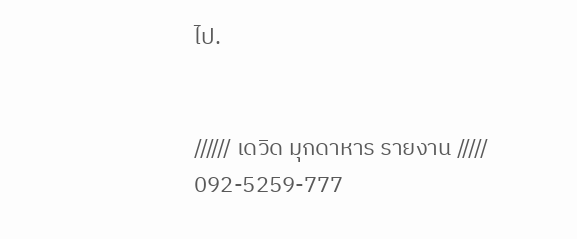ไป.


////// เดวิด มุกดาหาร รายงาน ///// 092-5259-777